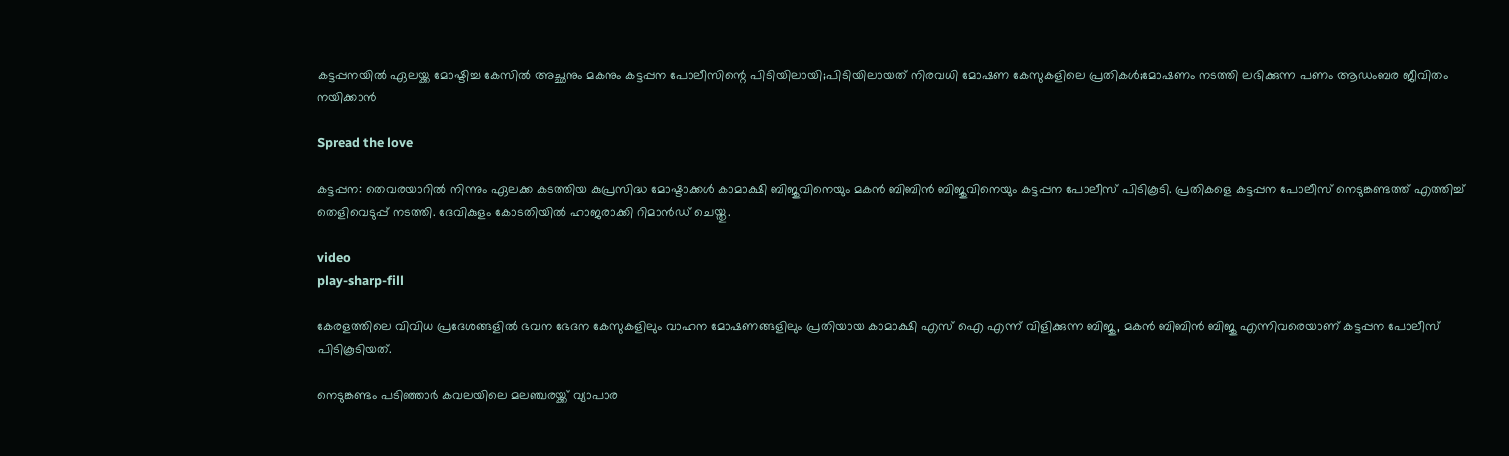കട്ടപ്പനയിൽ ഏലയ്ക്ക മോഷ്ടിച്ച കേസിൽ അച്ഛനും മകനും കട്ടപ്പന പോലീസിന്റെ പിടിയിലായി;പിടിയിലായത് നിരവധി മോഷണ കേസുകളിലെ പ്രതികൾ;മോഷണം നടത്തി ലഭിക്കുന്ന പണം ആഡംബര ജീവിതം നയിക്കാൻ

Spread the love

കട്ടപ്പന: തെവരയാറിൽ നിന്നും ഏലക്ക കടത്തിയ കുപ്രസിദ്ധ മോഷ്ടാക്കൾ കാമാക്ഷി ബിജുവിനെയും മകൻ ബിബിൻ ബിജുവിനെയും കട്ടപ്പന പോലീസ് പിടികൂടി. പ്രതികളെ കട്ടപ്പന പോലീസ് നെടുങ്കണ്ടത്ത് എത്തിച്ച് തെളിവെടുപ്പ് നടത്തി. ദേവികുളം കോടതിയിൽ ഹാജരാക്കി റിമാൻഡ് ചെയ്തു.

video
play-sharp-fill

കേരളത്തിലെ വിവിധ പ്രദേശങ്ങളില്‍ ഭവന ഭേദന കേസുകളിലും വാഹന മോഷണങ്ങളിലും പ്രതിയായ കാമാക്ഷി എസ് ഐ എന്ന് വിളിക്കുന്ന ബിജു, മകൻ ബിബിൻ ബിജു എന്നിവരെയാണ് കട്ടപ്പന പോലീസ് പിടികൂടിയത്.

നെടുങ്കണ്ടം പടിഞ്ഞാർ കവലയിലെ മലഞ്ചരയ്ക്ക് വ്യാപാര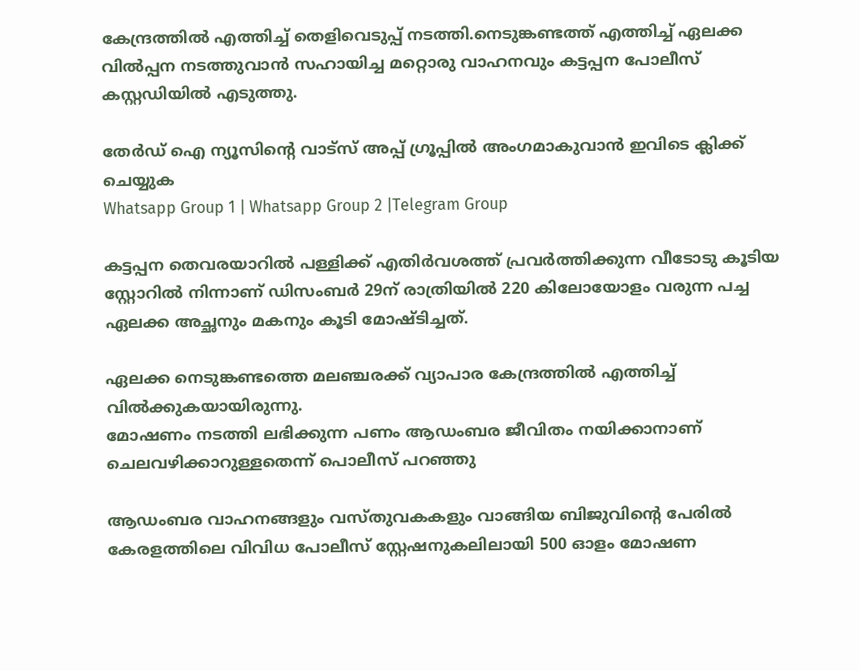കേന്ദ്രത്തിൽ എത്തിച്ച് തെളിവെടുപ്പ് നടത്തി.നെടുങ്കണ്ടത്ത് എത്തിച്ച് ഏലക്ക വിൽപ്പന നടത്തുവാൻ സഹായിച്ച മറ്റൊരു വാഹനവും കട്ടപ്പന പോലീസ് കസ്റ്റഡിയിൽ എടുത്തു.

തേർഡ് ഐ ന്യൂസിന്റെ വാട്സ് അപ്പ് ഗ്രൂപ്പിൽ അംഗമാകുവാൻ ഇവിടെ ക്ലിക്ക് ചെയ്യുക
Whatsapp Group 1 | Whatsapp Group 2 |Telegram Group

കട്ടപ്പന തെവരയാറിൽ പള്ളിക്ക് എതിർവശത്ത് പ്രവർത്തിക്കുന്ന വീടോടു കൂടിയ സ്റ്റോറിൽ നിന്നാണ് ഡിസംബർ 29ന് രാത്രിയിൽ 220 കിലോയോളം വരുന്ന പച്ച ഏലക്ക അച്ഛനും മകനും കൂടി മോഷ്ടിച്ചത്.

ഏലക്ക നെടുങ്കണ്ടത്തെ മലഞ്ചരക്ക് വ്യാപാര കേന്ദ്രത്തിൽ എത്തിച്ച് വിൽക്കുകയായിരുന്നു.
മോഷണം നടത്തി ലഭിക്കുന്ന പണം ആഡംബര ജീവിതം നയിക്കാനാണ് ചെലവഴിക്കാറുള്ളതെന്ന് പൊലീസ് പറഞ്ഞു

ആഡംബര വാഹനങ്ങളും വസ്തുവകകളും വാങ്ങിയ ബിജുവിന്റെ പേരിൽ കേരളത്തിലെ വിവിധ പോലീസ് സ്റ്റേഷനുകലിലായി 500 ഓളം മോഷണ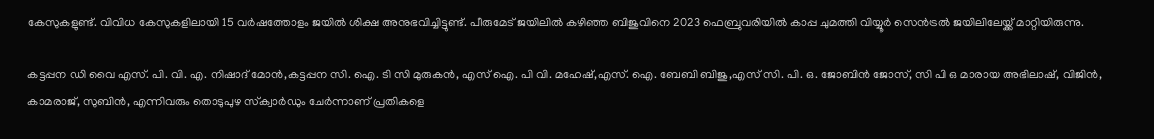കേസുകളുണ്ട്. വിവിധ കേസുകളിലായി 15 വർഷത്തോളം ജയിൽ ശിക്ഷ അനുഭവിച്ചിട്ടുണ്ട്. പീരുമേട് ജയിലിൽ കഴിഞ്ഞ ബിജുവിനെ 2023 ഫെബ്രുവരിയിൽ കാപ്പ ചുമത്തി വിയ്യൂർ സെൻട്രൽ ജയിലിലേയ്ക്ക് മാറ്റിയിരുന്നു.

കട്ടപ്പന ഡി വൈ എസ്. പി. വി. എ. നിഷാദ് മോൻ,കട്ടപ്പന സി. ഐ. ടി സി മുരുകൻ, എസ് ഐ. പി വി. മഹേഷ്,എസ്. ഐ. ബേബി ബിജു,എസ് സി. പി. ഒ. ജോബിൻ ജോസ്, സി പി ഒ മാരായ അഭിലാഷ്, വിജിൻ, കാമരാജ്, സുബിൻ, എന്നിവരും തൊടുപുഴ സ്‌ക്വാർഡും ചേർന്നാണ് പ്രതികളെ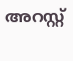അറസ്റ്റ്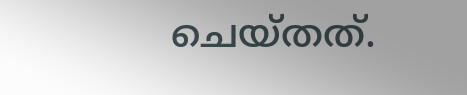ചെയ്തത്.